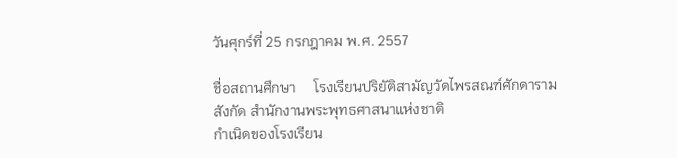วันศุกร์ที่ 25 กรกฎาคม พ.ศ. 2557

ชื่อสถานศึกษา     โรงเรียนปริยัติสามัญวัดไพรสณฑ์ศักดาราม
สังกัด สำนักงานพระพุทธศาสนาแห่งชาติ
กำเนิดของโรงเรียน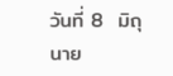วันที่ 8  มิถุนาย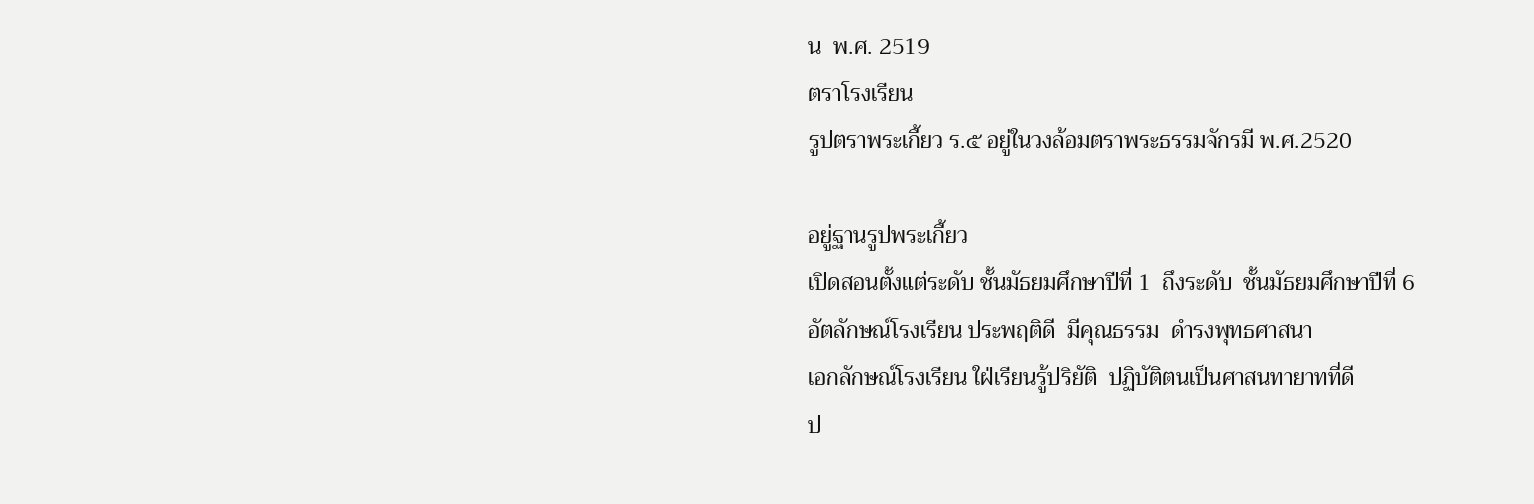น  พ.ศ. 2519
ตราโรงเรียน
รูปตราพระเกี้ยว ร.๕ อยู่ในวงล้อมตราพระธรรมจักรมี พ.ศ.2520

อยู่ฐานรูปพระเกี้ยว
เปิดสอนตั้งแต่ระดับ ชั้นมัธยมศึกษาปีที่ 1  ถึงระดับ  ชั้นมัธยมศึกษาปีที่ 6
อัตลักษณ์โรงเรียน ประพฤติดี  มีคุณธรรม  ดำรงพุทธศาสนา
เอกลักษณ์โรงเรียน ใฝ่เรียนรู้ปริยัติ  ปฏิบัติตนเป็นศาสนทายาทที่ดี
ป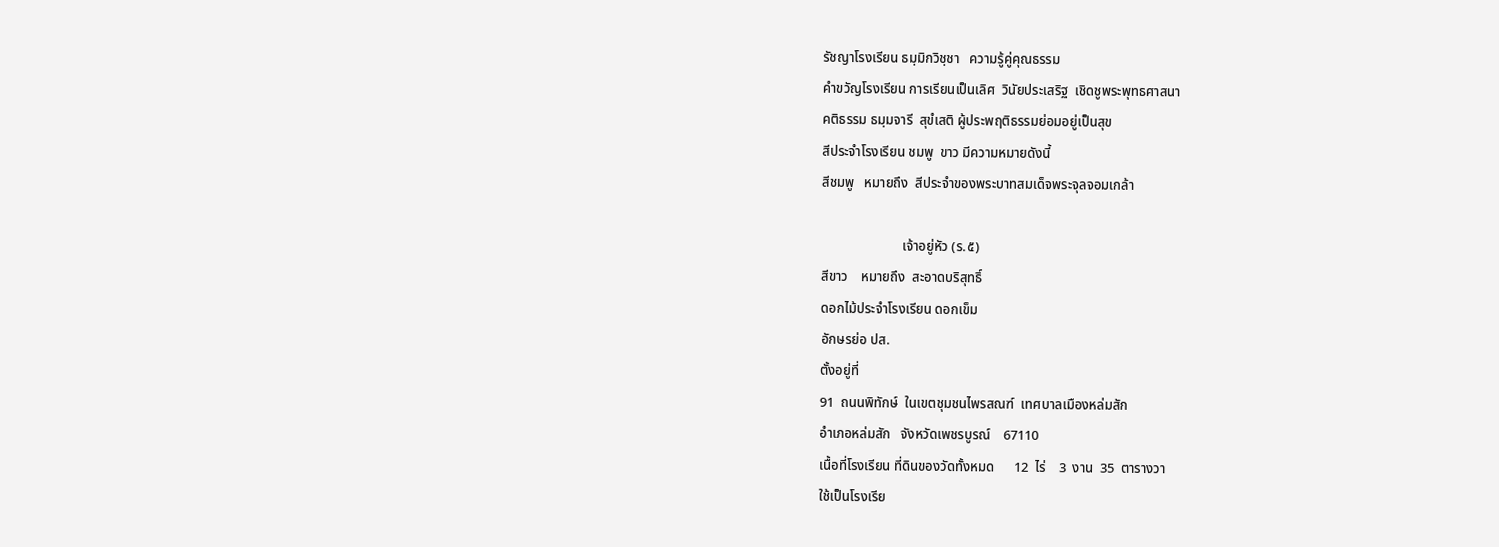รัชญาโรงเรียน ธมฺมิกวิชฺชา   ความรู้คู่คุณธรรม
คำขวัญโรงเรียน การเรียนเป็นเลิศ  วินัยประเสริฐ  เชิดชูพระพุทธศาสนา
คติธรรม ธมฺมจารี  สุขํเสติ ผู้ประพฤติธรรมย่อมอยู่เป็นสุข
สีประจำโรงเรียน ชมพู  ขาว มีความหมายดังนี้
สีชมพู   หมายถึง  สีประจำของพระบาทสมเด็จพระจุลจอมเกล้า

                        เจ้าอยู่หัว (ร.๕)
สีขาว    หมายถึง  สะอาดบริสุทธิ์
ดอกไม้ประจำโรงเรียน ดอกเข็ม
อักษรย่อ ปส.
ตั้งอยู่ที่
91  ถนนพิทักษ์  ในเขตชุมชนไพรสณฑ์  เทศบาลเมืองหล่มสัก
อำเภอหล่มสัก   จังหวัดเพชรบูรณ์    67110
เนื้อที่โรงเรียน ที่ดินของวัดทั้งหมด      12  ไร่    3  งาน  35  ตารางวา
ใช้เป็นโรงเรีย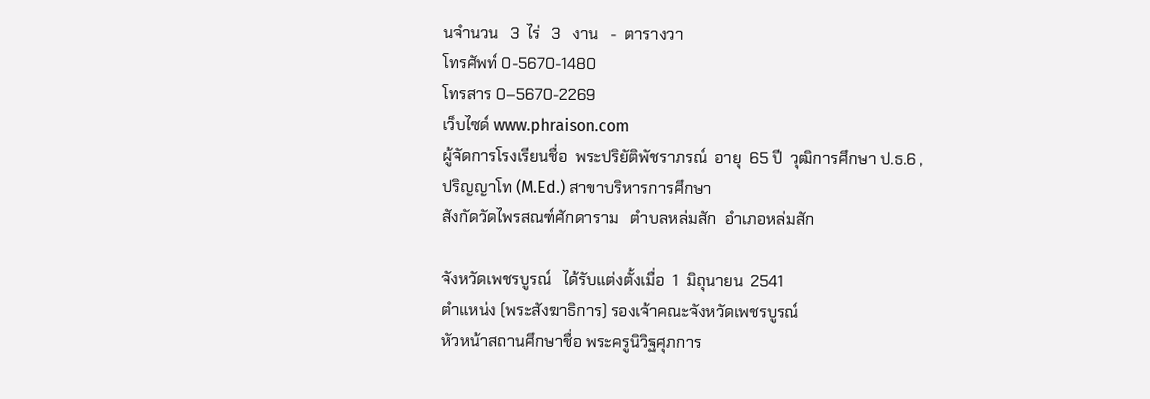นจำนวน   3  ไร่   3   งาน   -  ตารางวา
โทรศัพท์ 0-5670-1480
โทรสาร 0–5670-2269
เว็บไซด์ www.phraison.com
ผู้จัดการโรงเรียนชื่อ  พระปริยัติพัชราภรณ์  อายุ  65 ปี  วุฒิการศึกษา ป.ธ.6 ,
ปริญญาโท (M.Ed.) สาขาบริหารการศึกษา
สังกัดวัดไพรสณฑ์ศักดาราม   ตำบลหล่มสัก  อำเภอหล่มสัก

จังหวัดเพชรบูรณ์   ได้รับแต่งตั้งเมื่อ  1  มิถุนายน  2541
ตำแหน่ง (พระสังฆาธิการ) รองเจ้าคณะจังหวัดเพชรบูรณ์
หัวหน้าสถานศึกษาชื่อ พระครูนิวิฐศุภการ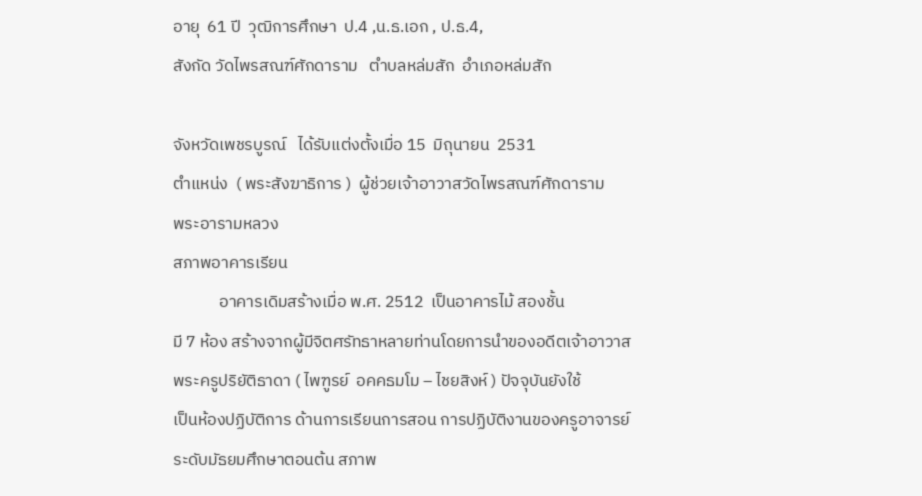อายุ  61 ปี  วุฒิการศึกษา  ป.4 ,น.ธ.เอก , ป.ธ.4,
สังกัด วัดไพรสณฑ์ศักดาราม   ตำบลหล่มสัก  อำเภอหล่มสัก

จังหวัดเพชรบูรณ์   ได้รับแต่งตั้งเมื่อ 15  มิถุนายน  2531
ตำแหน่ง  ( พระสังฆาธิการ )  ผู้ช่วยเจ้าอาวาสวัดไพรสณฑ์ศักดาราม
พระอารามหลวง
สภาพอาคารเรียน
            อาคารเดิมสร้างเมื่อ พ.ศ. 2512  เป็นอาคารไม้ สองชั้น
มี 7 ห้อง สร้างจากผู้มีจิตศรัทธาหลายท่านโดยการนำของอดีตเจ้าอาวาส
พระครูปริยัติธาดา ( ไพฑูรย์  อคคธมโม – ไชยสิงห์ ) ปัจจุบันยังใช้
เป็นห้องปฏิบัติการ ด้านการเรียนการสอน การปฏิบัติงานของครูอาจารย์
ระดับมัธยมศึกษาตอนต้น สภาพ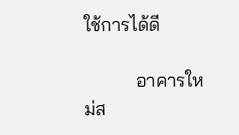ใช้การได้ดี

           อาคารใหม่ส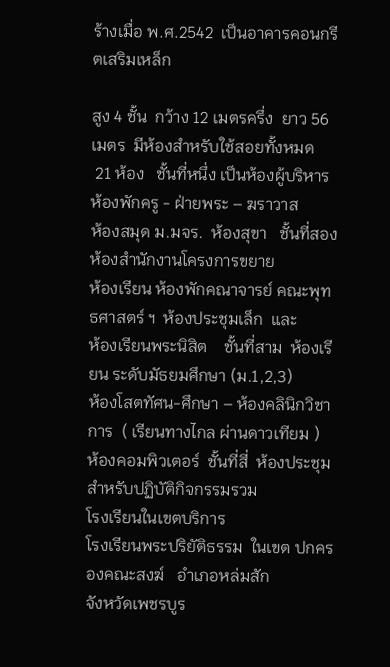ร้างเมื่อ พ.ศ.2542  เป็นอาคารคอนกรีตเสริมเหล็ก

สูง 4 ชั้น  กว้าง 12 เมตรครึ่ง  ยาว 56 เมตร  มีห้องสำหรับใช้สอยทั้งหมด
 21 ห้อง   ชั้นที่หนึ่ง เป็นห้องผู้บริหาร ห้องพักครู - ฝ่ายพระ – ฆราวาส
ห้องสมุด ม.มจร.  ห้องสุขา   ชั้นที่สอง  ห้องสำนักงานโครงการขยาย
ห้องเรียน ห้องพักคณาจารย์ คณะพุทธศาสตร์ ฯ  ห้องประชุมเล็ก  และ
ห้องเรียนพระนิสิต    ชั้นที่สาม  ห้องเรียน ระดับมัธยมศึกษา (ม.1,2,3)
ห้องโสตทัศน-ศึกษา – ห้องคลินิกวิชาการ  ( เรียนทางไกล ผ่านดาวเทียม )
ห้องคอมพิวเตอร์  ชั้นที่สี่  ห้องประชุมสำหรับปฏิบัติกิจกรรมรวม
โรงเรียนในเขตบริการ
โรงเรียนพระปริยัติธรรม  ในเขต ปกครองคณะสงฆ์   อำเภอหล่มสัก
จังหวัดเพชรบูร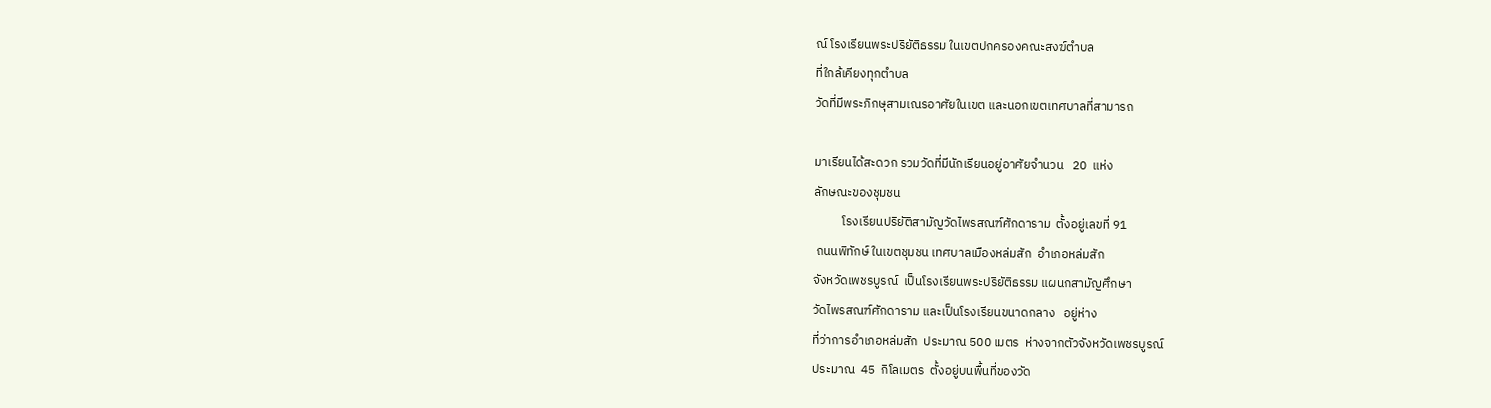ณ์ โรงเรียนพระปริยัติธรรม ในเขตปกครองคณะสงฆ์ตำบล
ที่ใกล้เคียงทุกตำบล
วัดที่มีพระภิกษุสามเณรอาศัยในเขต และนอกเขตเทศบาลที่สามารถ

มาเรียนได้สะดวก รวมวัดที่มีนักเรียนอยู่อาศัยจำนวน   20  แห่ง
ลักษณะของชุมชน
          โรงเรียนปริยัติสามัญวัดไพรสณฑ์ศักดาราม  ตั้งอยู่เลขที่ 91
 ถนนพิทักษ์ ในเขตชุมชน เทศบาลเมืองหล่มสัก  อำเภอหล่มสัก
จังหวัดเพชรบูรณ์  เป็นโรงเรียนพระปริยัติธรรม แผนกสามัญศึกษา
วัดไพรสณฑ์ศักดาราม และเป็นโรงเรียนขนาดกลาง   อยู่ห่าง
ที่ว่าการอำเภอหล่มสัก  ประมาณ 500 เมตร  ห่างจากตัวจังหวัดเพชรบูรณ์
ประมาณ  45  กิโลเมตร  ตั้งอยู่บนพื้นที่ของวัด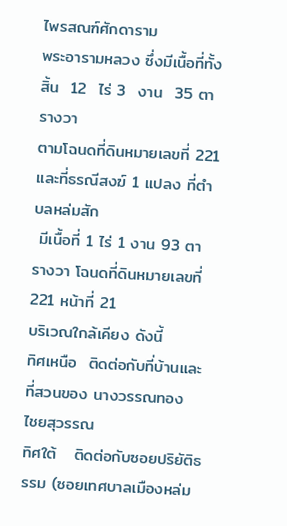ไพรสณฑ์ศักดาราม
พระอารามหลวง ซึ่งมีเนื้อที่ทั้งสิ้น  12  ไร่ 3  งาน  35 ตารางวา
ตามโฉนดที่ดินหมายเลขที่ 221  และที่ธรณีสงฆ์ 1 แปลง ที่ตำบลหล่มสัก
 มีเนื้อที่ 1 ไร่ 1 งาน 93 ตารางวา โฉนดที่ดินหมายเลขที่ 221 หน้าที่ 21
บริเวณใกล้เคียง ดังนี้
ทิศเหนือ  ติดต่อกับที่บ้านและที่สวนของ นางวรรณทอง  ไชยสุวรรณ
ทิศใต้   ติดต่อกับซอยปริยัติธรรม (ซอยเทศบาลเมืองหล่ม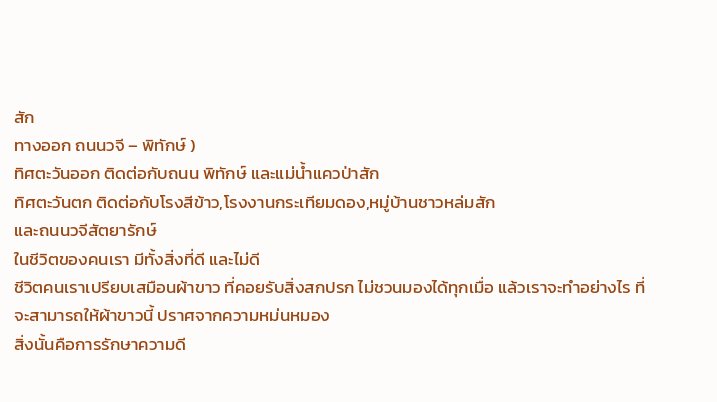สัก
ทางออก ถนนวจี – พิทักษ์ )
ทิศตะวันออก ติดต่อกับถนน พิทักษ์ และแม่น้ำแควป่าสัก
ทิศตะวันตก ติดต่อกับโรงสีข้าว,โรงงานกระเทียมดอง,หมู่บ้านชาวหล่มสัก
และถนนวจีสัตยารักษ์
ในชีวิตของคนเรา มีทั้งสิ่งที่ดี และไม่ดี
ชีวิตคนเราเปรียบเสมือนผ้าขาว ที่คอยรับสิ่งสกปรก ไม่ชวนมองได้ทุกเมื่อ แล้วเราจะทำอย่างไร ที่จะสามารถให้ผ้าขาวนี้ ปราศจากความหม่นหมอง
สิ่งนั้นคือการรักษาความดี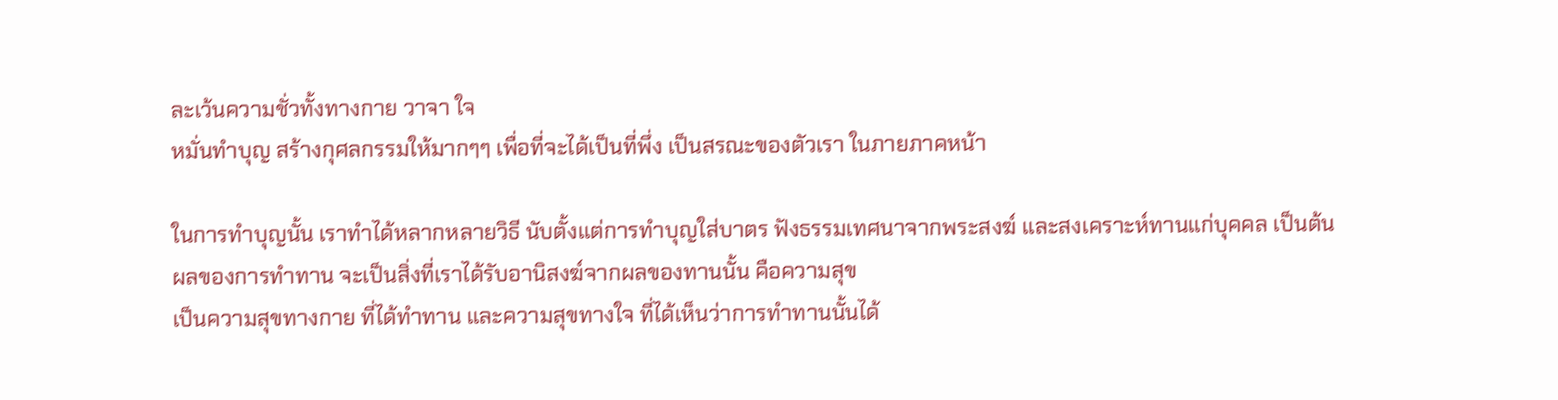ละเว้นความชั่วทั้งทางกาย วาจา ใจ
หมั่นทำบุญ สร้างกุศลกรรมให้มากๆๆ เพื่อที่จะได้เป็นที่พึ่ง เป็นสรณะของตัวเรา ในภายภาคหน้า

ในการทำบุญนั้น เราทำได้หลากหลายวิธี นับตั้งแต่การทำบุญใส่บาตร ฟังธรรมเทศนาจากพระสงฆ์ และสงเคราะห์ทานแก่บุคคล เป็นต้น
ผลของการทำทาน จะเป็นสิ่งที่เราได้รับอานิสงฆ์จากผลของทานนั้น คือความสุข
เป็นความสุขทางกาย ที่ได้ทำทาน และความสุขทางใจ ที่ได้เห็นว่าการทำทานนั้นได้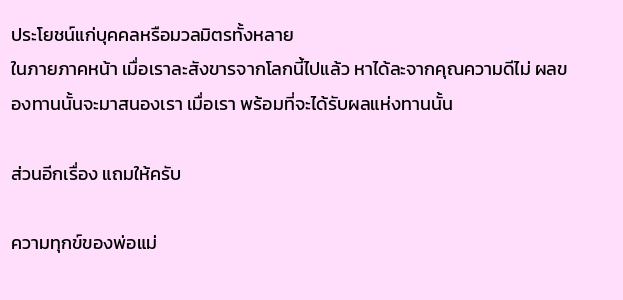ประโยชน์แก่บุคคลหรือมวลมิตรทั้งหลาย
ในภายภาคหน้า เมื่อเราละสังขารจากโลกนี้ไปแล้ว หาได้ละจากคุณความดีไม่ ผลของทานนั้นจะมาสนองเรา เมื่อเรา พร้อมที่จะได้รับผลแห่งทานนั้น

ส่วนอีกเรื่อง แถมให้ครับ

ความทุกข์ของพ่อแม่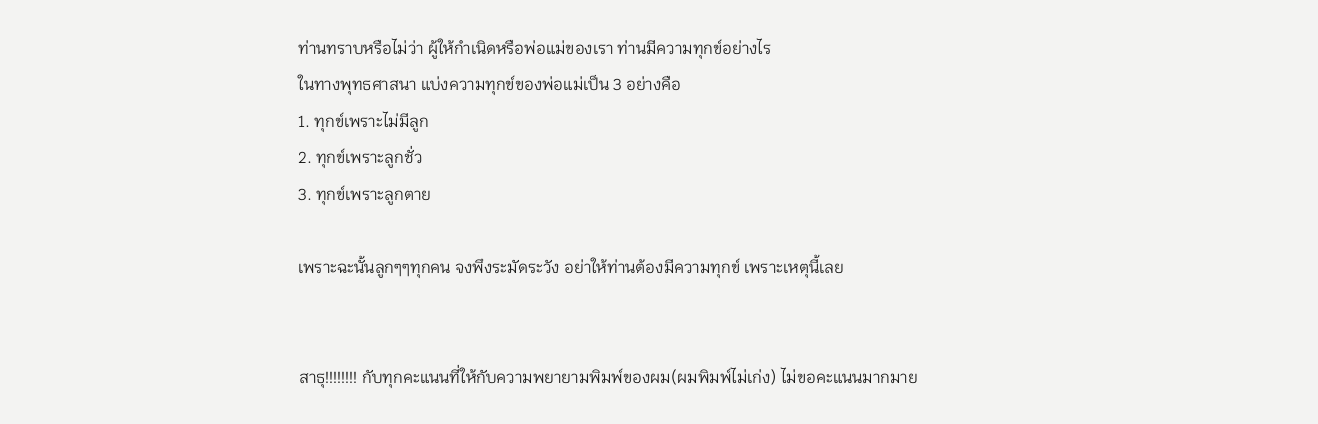ท่านทราบหรือไม่ว่า ผู้ให้กำเนิดหรือพ่อแม่ของเรา ท่านมีความทุกข์อย่างไร
ในทางพุทธศาสนา แบ่งความทุกข์ของพ่อแม่เป็น 3 อย่างคือ
1. ทุกข์เพราะไม่มีลูก
2. ทุกข์เพราะลูกชั่ว
3. ทุกข์เพราะลูกตาย

เพราะฉะนั้นลูกๆๆทุกคน จงพึงระมัดระวัง อย่าให้ท่านต้องมีความทุกข์ เพราะเหตุนี้เลย


สาธุ!!!!!!!! กับทุกคะแนนที่ให้กับความพยายามพิมพ์ของผม(ผมพิมพ์ไม่เก่ง) ไม่ขอคะแนนมากมาย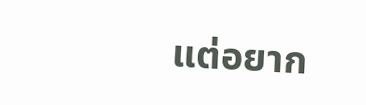แต่อยาก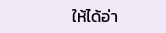ให้ได้อ่า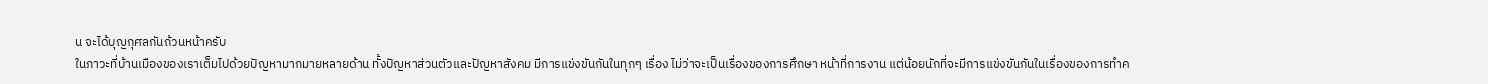น จะได้บุญกุศลกันถ้วนหน้าครับ
ในภาวะที่บ้านเมืองของเราเต็มไปด้วยปัญหามากมายหลายด้าน ทั้งปัญหาส่วนตัวและปัญหาสังคม มีการแข่งขันกันในทุกๆ เรื่อง ไม่ว่าจะเป็นเรื่องของการศึกษา หน้าที่การงาน แต่น้อยนักที่จะมีการแข่งขันกันในเรื่องของการทำค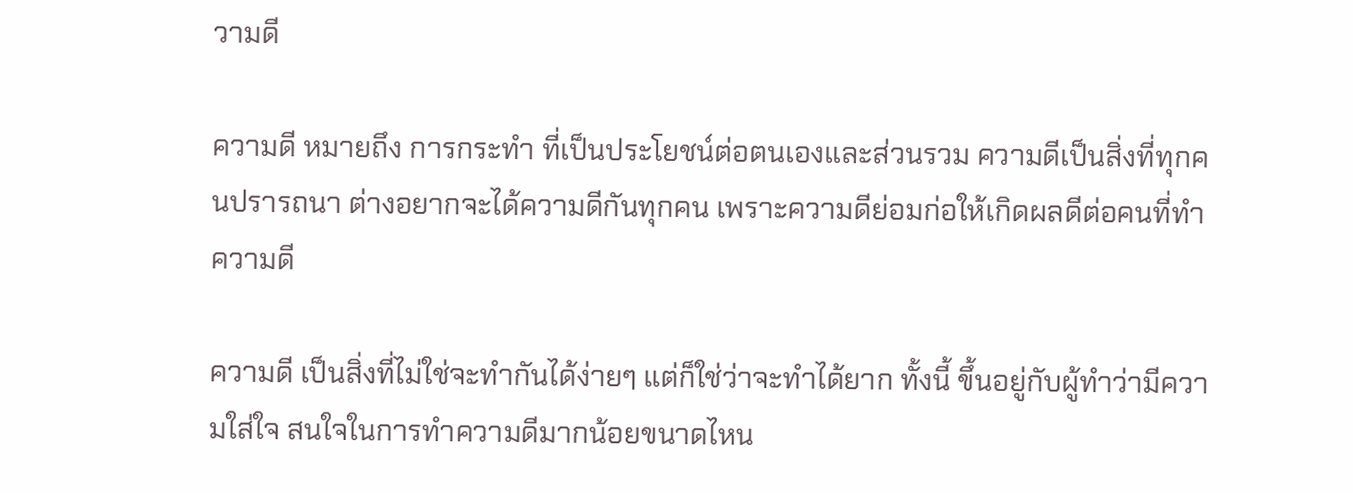วามดี

ความดี หมายถึง การกระทำ ที่เป็นประโยชน์ต่อตนเองและส่วนรวม ความดีเป็นสิ่งที่ทุกคนปรารถนา ต่างอยากจะได้ความดีกันทุกคน เพราะความดีย่อมก่อให้เกิดผลดีต่อคนที่ทำความดี

ความดี เป็นสิ่งที่ไม่ใช่จะทำกันได้ง่ายๆ แต่ก็ใช่ว่าจะทำได้ยาก ทั้งนี้ ขึ้นอยู่กับผู้ทำว่ามีความใส่ใจ สนใจในการทำความดีมากน้อยขนาดไหน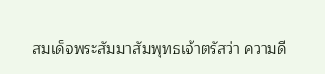สมเด็จพระสัมมาสัมพุทธเจ้าตรัสว่า ความดี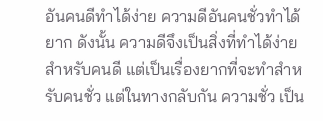อันคนดีทำได้ง่าย ความดีอันคนชั่วทำได้ยาก ดังนั้น ความดีจึงเป็นสิ่งที่ทำได้ง่ายสำหรับคนดี แต่เป็นเรื่องยากที่จะทำสำหรับคนชั่ว แต่ในทางกลับกัน ความชั่ว เป็น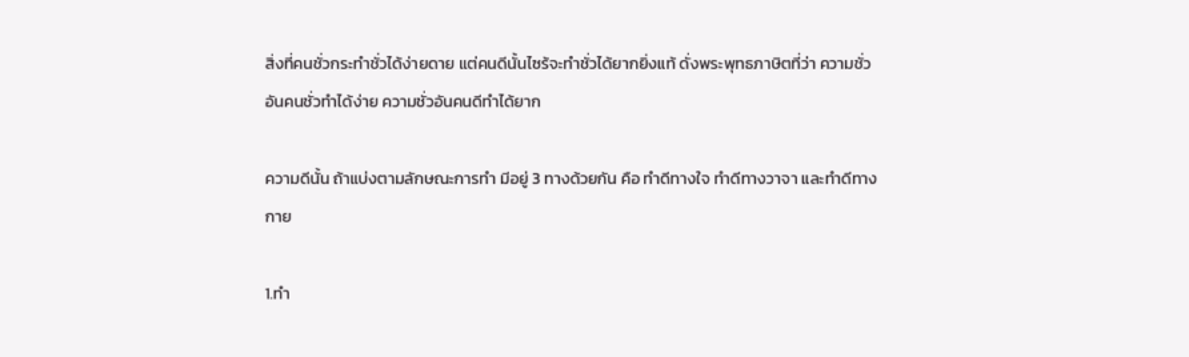สิ่งที่คนชั่วกระทำชั่วได้ง่ายดาย แต่คนดีนั้นไซร้จะทำชั่วได้ยากยิ่งแท้ ดั่งพระพุทธภาษิตที่ว่า ความชั่วอันคนชั่วทำได้ง่าย ความชั่วอันคนดีทำได้ยาก

ความดีนั้น ถ้าแบ่งตามลักษณะการทำ มีอยู่ 3 ทางด้วยกัน คือ ทำดีทางใจ ทำดีทางวาจา และทำดีทางกาย

1.ทำ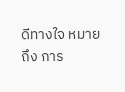ดีทางใจ หมายถึง การ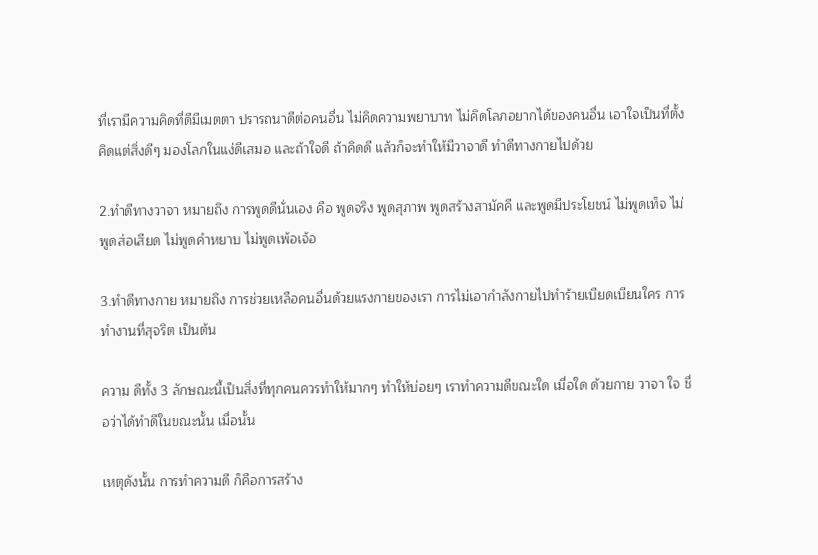ที่เรามีความคิดที่ดีมีเมตตา ปรารถนาดีต่อคนอื่น ไม่คิดความพยาบาท ไม่คิดโลภอยากได้ของคนอื่น เอาใจเป็นที่ตั้ง คิดแต่สิ่งดีๆ มองโลกในแง่ดีเสมอ และถ้าใจดี ถ้าคิดดี แล้วก็จะทำให้มีวาจาดี ทำดีทางกายไปด้วย

2.ทำดีทางวาจา หมายถึง การพูดดีนั่นเอง คือ พูดจริง พูดสุภาพ พูดสร้างสามัคคี และพูดมีประโยชน์ ไม่พูดเท็จ ไม่พูดส่อเสียด ไม่พูดคำหยาบ ไม่พูดเพ้อเจ้อ

3.ทำดีทางกาย หมายถึง การช่วยเหลือคนอื่นด้วยแรงกายของเรา การไม่เอากำลังกายไปทำร้ายเบียดเบียนใคร การทำงานที่สุจริต เป็นต้น

ความ ดีทั้ง 3 ลักษณะนี้เป็นสิ่งที่ทุกคนควรทำให้มากๆ ทำให้บ่อยๆ เราทำความดีขณะใด เมื่อใด ด้วยกาย วาจา ใจ ชื่อว่าได้ทำดีในขณะนั้น เมื่อนั้น

เหตุดังนั้น การทำความดี ก็คือการสร้าง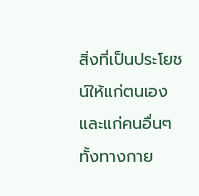สิ่งที่เป็นประโยชน์ให้แก่ตนเองและแก่คนอื่นๆ ทั้งทางกาย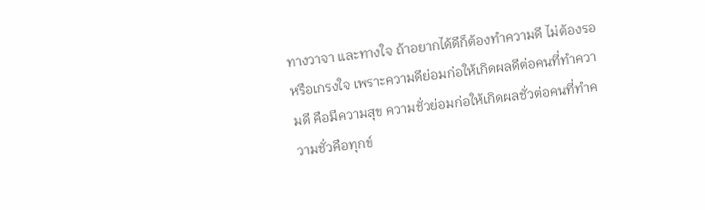ทางวาจา และทางใจ ถ้าอยากได้ดีก็ต้องทำความดี ไม่ต้องรอหรือเกรงใจ เพราะความดีย่อมก่อให้เกิดผลดีต่อคนที่ทำความดี คือมีความสุข ความชั่วย่อมก่อให้เกิดผลชั่วต่อคนที่ทำความชั่วคือทุกข์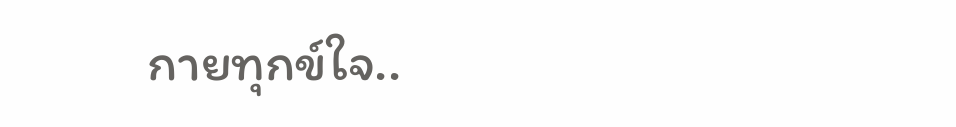กายทุกข์ใจ..